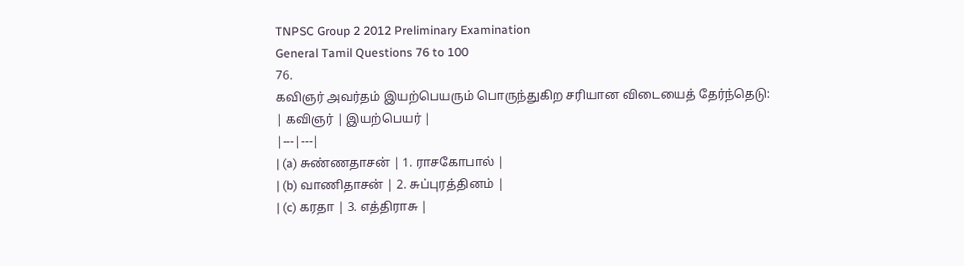TNPSC Group 2 2012 Preliminary Examination
General Tamil Questions 76 to 100
76.
கவிஞர் அவர்தம் இயற்பெயரும் பொருந்துகிற சரியான விடையைத் தேர்ந்தெடு:
| கவிஞர் | இயற்பெயர் |
|---|---|
| (a) சுண்ணதாசன் | 1. ராசகோபால் |
| (b) வாணிதாசன் | 2. சுப்புரத்தினம் |
| (c) கரதா | 3. எத்திராசு |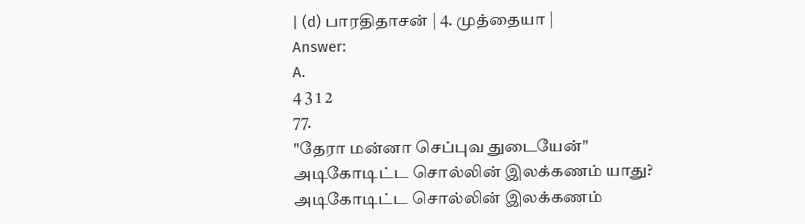| (d) பாரதிதாசன் | 4. முத்தையா |
Answer:
A.
4 3 1 2
77.
"தேரா மன்னா செப்புவ துடையேன்"
அடிகோடிட்ட சொல்லின் இலக்கணம் யாது?
அடிகோடிட்ட சொல்லின் இலக்கணம்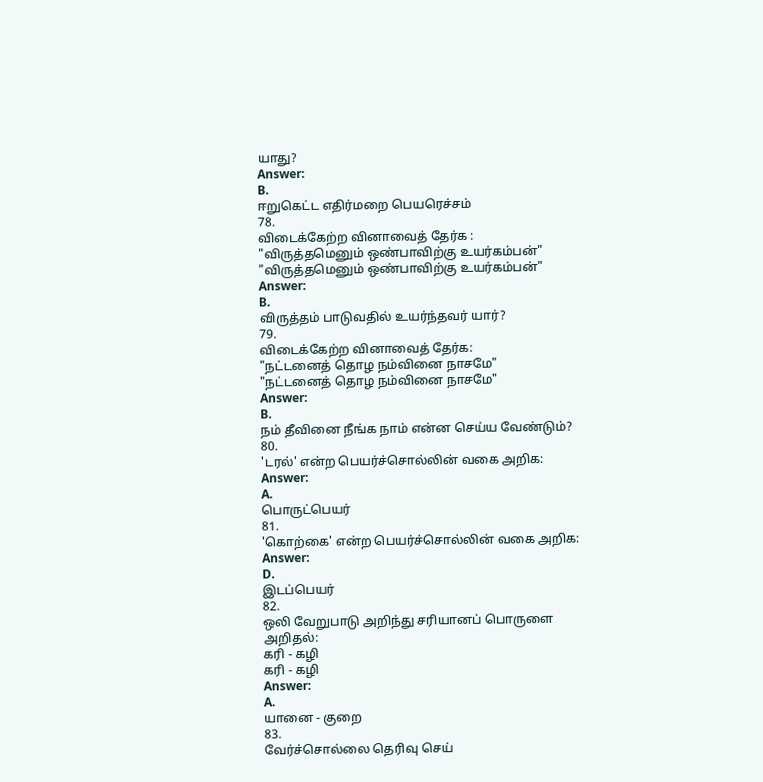யாது?
Answer:
B.
ஈறுகெட்ட எதிர்மறை பெயரெச்சம்
78.
விடைக்கேற்ற வினாவைத் தேர்க :
"விருத்தமெனும் ஒண்பாவிற்கு உயர்கம்பன்"
"விருத்தமெனும் ஒண்பாவிற்கு உயர்கம்பன்"
Answer:
B.
விருத்தம் பாடுவதில் உயர்ந்தவர் யார்?
79.
விடைக்கேற்ற வினாவைத் தேர்க:
"நட்டனைத் தொழ நம்வினை நாசமே"
"நட்டனைத் தொழ நம்வினை நாசமே"
Answer:
B.
நம் தீவினை நீங்க நாம் என்ன செய்ய வேண்டும்?
80.
'டரல்' என்ற பெயர்ச்சொல்லின் வகை அறிக:
Answer:
A.
பொருட்பெயர்
81.
'கொற்கை' என்ற பெயர்ச்சொல்லின் வகை அறிக:
Answer:
D.
இடப்பெயர்
82.
ஒலி வேறுபாடு அறிந்து சரியானப் பொருளை அறிதல்:
கரி - கழி
கரி - கழி
Answer:
A.
யானை - குறை
83.
வேர்ச்சொல்லை தெரிவு செய்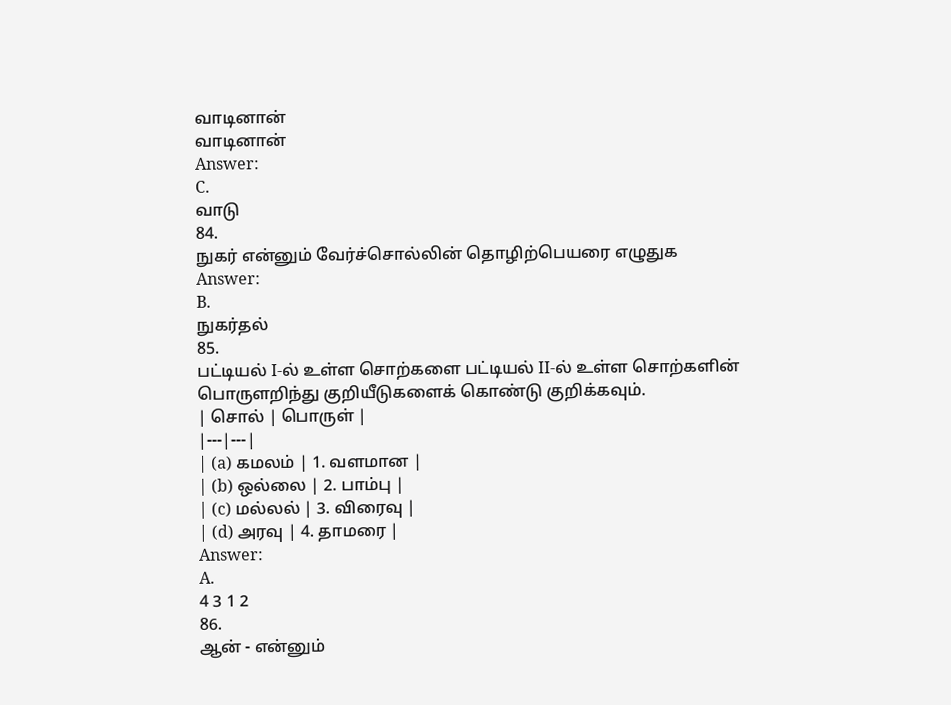வாடினான்
வாடினான்
Answer:
C.
வாடு
84.
நுகர் என்னும் வேர்ச்சொல்லின் தொழிற்பெயரை எழுதுக
Answer:
B.
நுகர்தல்
85.
பட்டியல் I-ல் உள்ள சொற்களை பட்டியல் II-ல் உள்ள சொற்களின் பொருளறிந்து குறியீடுகளைக் கொண்டு குறிக்கவும்.
| சொல் | பொருள் |
|---|---|
| (a) கமலம் | 1. வளமான |
| (b) ஒல்லை | 2. பாம்பு |
| (c) மல்லல் | 3. விரைவு |
| (d) அரவு | 4. தாமரை |
Answer:
A.
4 3 1 2
86.
ஆன் - என்னும்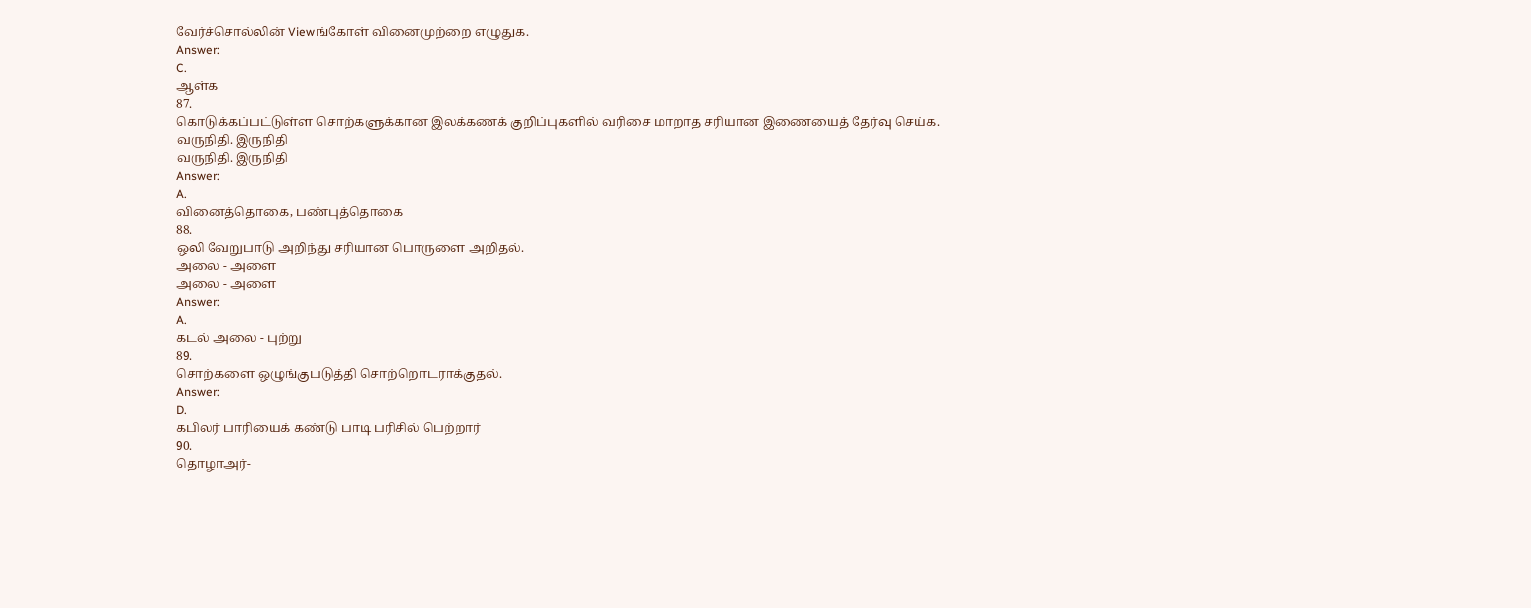வேர்ச்சொல்லின் Viewங்கோள் வினைமுற்றை எழுதுக.
Answer:
C.
ஆள்க
87.
கொடுக்கப்பட்டுள்ள சொற்களுக்கான இலக்கணக் குறிப்புகளில் வரிசை மாறாத சரியான இணையைத் தேர்வு செய்க.
வருநிதி. இருநிதி
வருநிதி. இருநிதி
Answer:
A.
வினைத்தொகை, பண்புத்தொகை
88.
ஒலி வேறுபாடு அறிந்து சரியான பொருளை அறிதல்.
அலை - அளை
அலை - அளை
Answer:
A.
கடல் அலை - புற்று
89.
சொற்களை ஒழுங்குபடுத்தி சொற்றொடராக்குதல்.
Answer:
D.
கபிலர் பாரியைக் கண்டு பாடி பரிசில் பெற்றார்
90.
தொழாஅர்-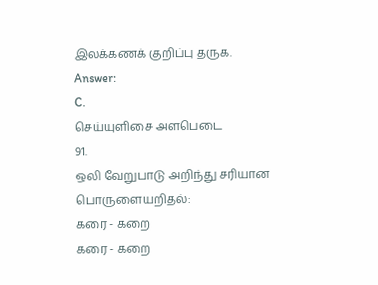இலக்கணக் குறிப்பு தருக.
Answer:
C.
செய்யுளிசை அளபெடை
91.
ஒலி வேறுபாடு அறிந்து சரியான பொருளையறிதல்:
கரை - கறை
கரை - கறை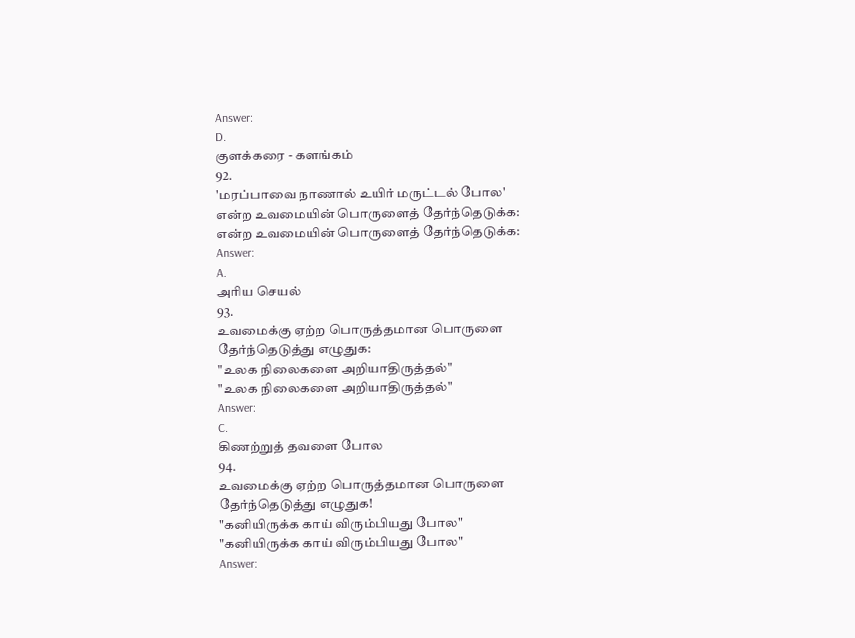Answer:
D.
குளக்கரை - களங்கம்
92.
'மரப்பாவை நாணால் உயிர் மருட்டல் போல'
என்ற உவமையின் பொருளைத் தேர்ந்தெடுக்க:
என்ற உவமையின் பொருளைத் தேர்ந்தெடுக்க:
Answer:
A.
அரிய செயல்
93.
உவமைக்கு ஏற்ற பொருத்தமான பொருளை தேர்ந்தெடுத்து எழுதுக:
"உலக நிலைகளை அறியாதிருத்தல்"
"உலக நிலைகளை அறியாதிருத்தல்"
Answer:
C.
கிணற்றுத் தவளை போல
94.
உவமைக்கு ஏற்ற பொருத்தமான பொருளை தேர்ந்தெடுத்து எழுதுக!
"கனியிருக்க காய் விரும்பியது போல"
"கனியிருக்க காய் விரும்பியது போல"
Answer: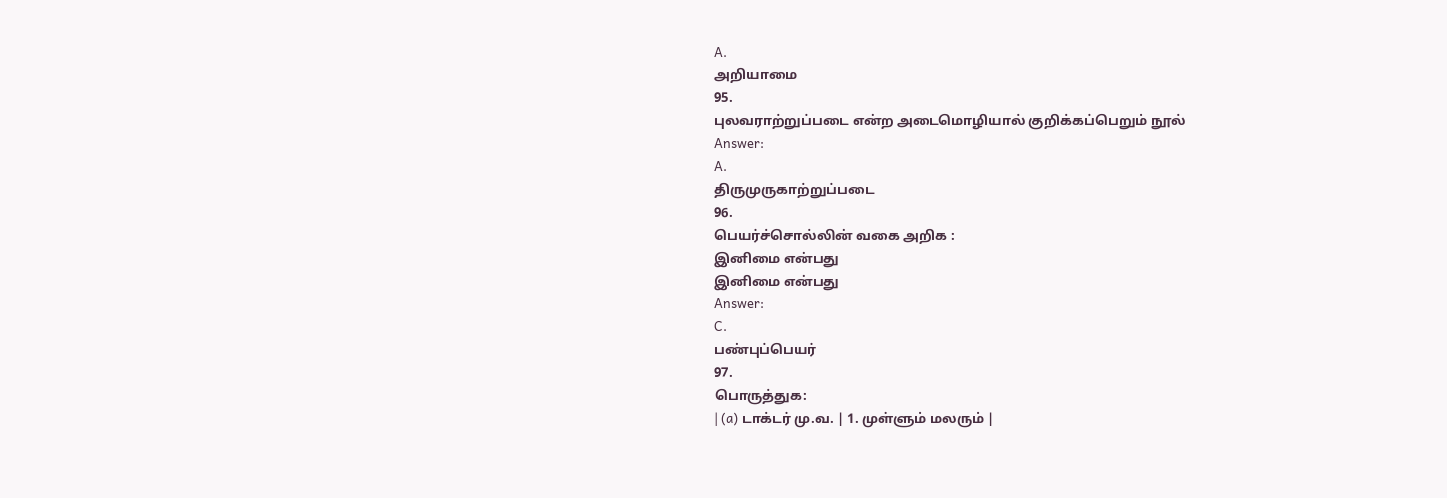A.
அறியாமை
95.
புலவராற்றுப்படை என்ற அடைமொழியால் குறிக்கப்பெறும் நூல்
Answer:
A.
திருமுருகாற்றுப்படை
96.
பெயர்ச்சொல்லின் வகை அறிக :
இனிமை என்பது
இனிமை என்பது
Answer:
C.
பண்புப்பெயர்
97.
பொருத்துக:
| (a) டாக்டர் மு.வ. | 1. முள்ளும் மலரும் |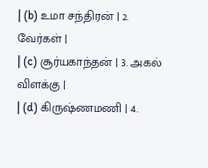| (b) உமா சந்திரன் | 2. வேர்கள் |
| (c) சூர்யகாந்தன் | 3. அகல் விளக்கு |
| (d) கிருஷ்ணமணி | 4.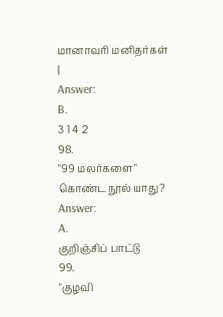மானாவரி மனிதர்கள் |
Answer:
B.
3 1 4 2
98.
"99 மலர்களை" கொண்ட நூல் யாது?
Answer:
A.
குறிஞ்சிப் பாட்டு
99.
"குழவி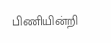பிணியின்றி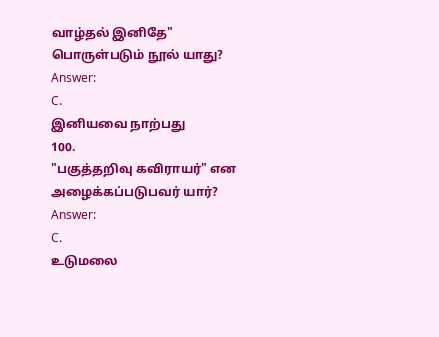வாழ்தல் இனிதே" பொருள்படும் நூல் யாது?
Answer:
C.
இனியவை நாற்பது
100.
"பகுத்தறிவு கவிராயர்" என அழைக்கப்படுபவர் யார்?
Answer:
C.
உடுமலை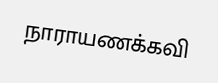நாராயணக்கவி